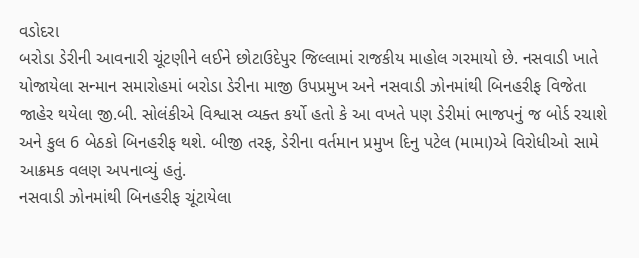વડોદરા
બરોડા ડેરીની આવનારી ચૂંટણીને લઈને છોટાઉદેપુર જિલ્લામાં રાજકીય માહોલ ગરમાયો છે. નસવાડી ખાતે યોજાયેલા સન્માન સમારોહમાં બરોડા ડેરીના માજી ઉપપ્રમુખ અને નસવાડી ઝોનમાંથી બિનહરીફ વિજેતા જાહેર થયેલા જી.બી. સોલંકીએ વિશ્વાસ વ્યક્ત કર્યો હતો કે આ વખતે પણ ડેરીમાં ભાજપનું જ બોર્ડ રચાશે અને કુલ 6 બેઠકો બિનહરીફ થશે. બીજી તરફ, ડેરીના વર્તમાન પ્રમુખ દિનુ પટેલ (મામા)એ વિરોધીઓ સામે આક્રમક વલણ અપનાવ્યું હતું.
નસવાડી ઝોનમાંથી બિનહરીફ ચૂંટાયેલા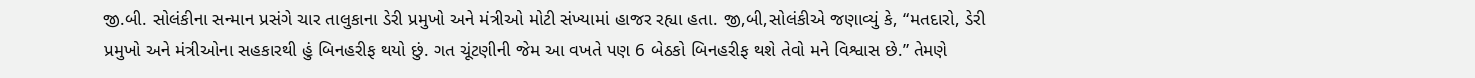જી.બી. સોલંકીના સન્માન પ્રસંગે ચાર તાલુકાના ડેરી પ્રમુખો અને મંત્રીઓ મોટી સંખ્યામાં હાજર રહ્યા હતા. જી,બી,સોલંકીએ જણાવ્યું કે, “મતદારો, ડેરી પ્રમુખો અને મંત્રીઓના સહકારથી હું બિનહરીફ થયો છું. ગત ચૂંટણીની જેમ આ વખતે પણ 6 બેઠકો બિનહરીફ થશે તેવો મને વિશ્વાસ છે.” તેમણે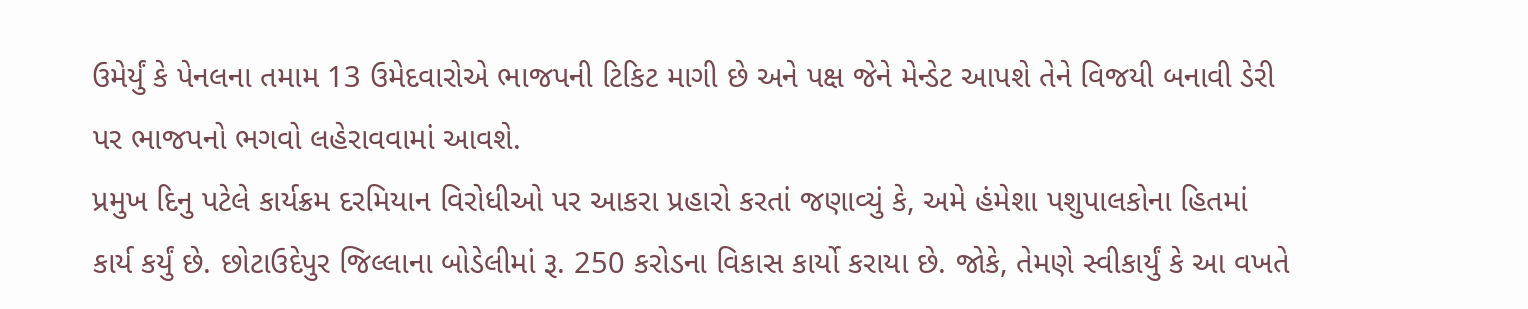ઉમેર્યું કે પેનલના તમામ 13 ઉમેદવારોએ ભાજપની ટિકિટ માગી છે અને પક્ષ જેને મેન્ડેટ આપશે તેને વિજયી બનાવી ડેરી પર ભાજપનો ભગવો લહેરાવવામાં આવશે.
પ્રમુખ દિનુ પટેલે કાર્યક્રમ દરમિયાન વિરોધીઓ પર આકરા પ્રહારો કરતાં જણાવ્યું કે, અમે હંમેશા પશુપાલકોના હિતમાં કાર્ય કર્યું છે. છોટાઉદેપુર જિલ્લાના બોડેલીમાં રૂ. 250 કરોડના વિકાસ કાર્યો કરાયા છે. જોકે, તેમણે સ્વીકાર્યું કે આ વખતે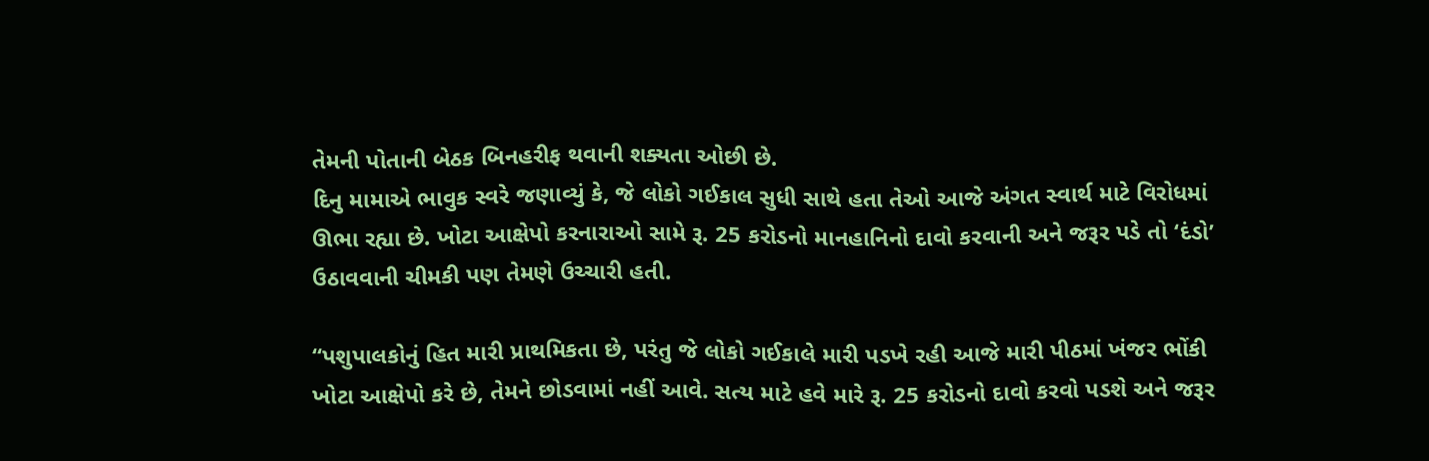તેમની પોતાની બેઠક બિનહરીફ થવાની શક્યતા ઓછી છે.
દિનુ મામાએ ભાવુક સ્વરે જણાવ્યું કે, જે લોકો ગઈકાલ સુધી સાથે હતા તેઓ આજે અંગત સ્વાર્થ માટે વિરોધમાં ઊભા રહ્યા છે. ખોટા આક્ષેપો કરનારાઓ સામે રૂ. 25 કરોડનો માનહાનિનો દાવો કરવાની અને જરૂર પડે તો ‘દંડો’ ઉઠાવવાની ચીમકી પણ તેમણે ઉચ્ચારી હતી.

“પશુપાલકોનું હિત મારી પ્રાથમિકતા છે, પરંતુ જે લોકો ગઈકાલે મારી પડખે રહી આજે મારી પીઠમાં ખંજર ભોંકી ખોટા આક્ષેપો કરે છે, તેમને છોડવામાં નહીં આવે. સત્ય માટે હવે મારે રૂ. 25 કરોડનો દાવો કરવો પડશે અને જરૂર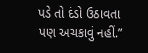પડે તો દંડો ઉઠાવતા પણ અચકાવું નહીં.”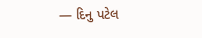— દિનુ પટેલ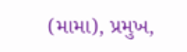(મામા), પ્રમુખ,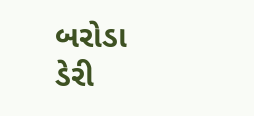બરોડા ડેરી